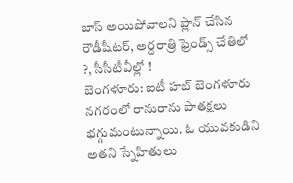బాస్ అయిపోవాలని ప్లాన్ చేసిన రౌడీషీటర్, అర్దరాత్రి ఫ్రెండ్స్ చేతిలో ?, సీసీటీవీల్లో !
బెంగళూరు: ఐటీ హబ్ బెంగళూరు నగరంలో రానురాను పాతక్షలు భగ్గుమంటున్నాయి. ఓ యువకుడిని అతని స్నేహితులు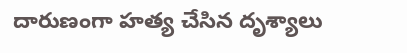దారుణంగా హత్య చేసిన దృశ్యాలు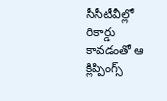సీసీటీవీల్లో రికార్డు కావడంతో ఆ క్లిప్పింగ్స్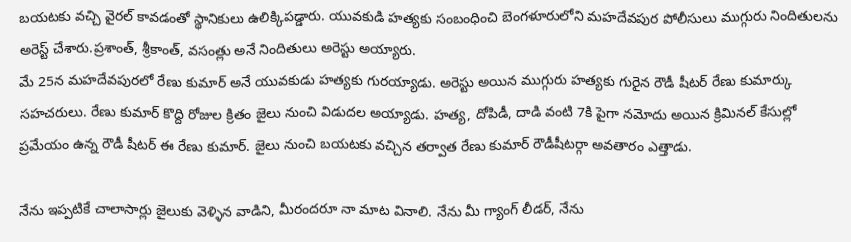బయటకు వచ్చి వైరల్ కావడంతో స్థానికులు ఉలిక్కిపడ్డారు. యువకుడి హత్యకు సంబంధించి బెంగళూరులోని మహదేవపుర పోలీసులు ముగ్గురు నిందితులను అరెస్ట్ చేశారు.ప్రశాంత్, శ్రీకాంత్, వసంత్లు అనే నిందితులు అరెస్టు అయ్యారు.
మే 25న మహదేవపురలో రేణు కుమార్ అనే యువకుడు హత్యకు గురయ్యాడు. అరెస్టు అయిన ముగ్గురు హత్యకు గురైన రౌడీ షీటర్ రేణు కుమార్కు సహచరులు. రేణు కుమార్ కొద్ది రోజుల క్రితం జైలు నుంచి విడుదల అయ్యాడు. హత్య, దోపిడీ, దాడి వంటి 7కి పైగా నమోదు అయిన క్రిమినల్ కేసుల్లో ప్రమేయం ఉన్న రౌడీ షీటర్ ఈ రేణు కుమార్. జైలు నుంచి బయటకు వచ్చిన తర్వాత రేణు కుమార్ రౌడీషీటర్గా అవతారం ఎత్తాడు.

నేను ఇప్పటికే చాలాసార్లు జైలుకు వెళ్ళిన వాడిని, మీరందరూ నా మాట వినాలి. నేను మీ గ్యాంగ్ లీడర్, నేను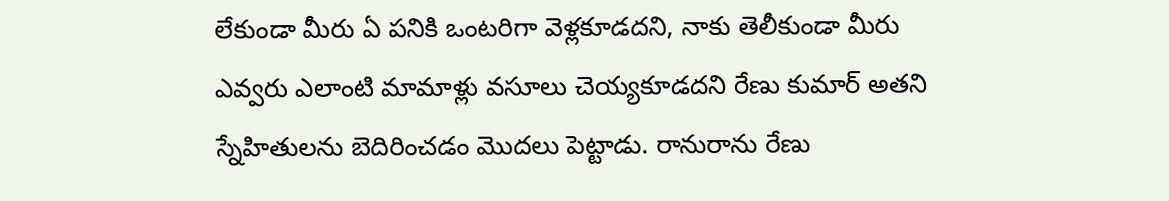లేకుండా మీరు ఏ పనికి ఒంటరిగా వెళ్లకూడదని, నాకు తెలీకుండా మీరు ఎవ్వరు ఎలాంటి మామాళ్లు వసూలు చెయ్యకూడదని రేణు కుమార్ అతని స్నేహితులను బెదిరించడం మొదలు పెట్టాడు. రానురాను రేణు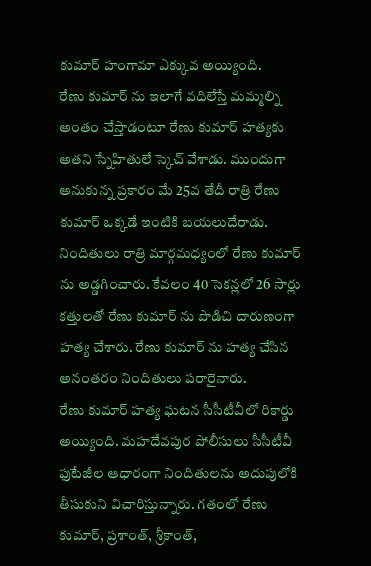కుమార్ హంగామా ఎక్కువ అయ్యింది.
రేణు కుమార్ ను ఇలాగే వదిలేస్తే మమ్మల్ని అంతం చేస్తాడంటూ రేణు కుమార్ హత్యకు అతని స్నేహితులే స్కెచ్ వేశాడు. ముందుగా అనుకున్న ప్రకారం మే 25వ తేదీ రాత్రి రేణు కుమార్ ఒక్కడే ఇంటికి బయలుదేరాడు. నిందితులు రాత్రి మార్గమధ్యంలో రేణు కుమార్ ను అడ్డగించారు. కేవలం 40 సెకన్లలో 26 సార్లు కత్తులతో రేణు కుమార్ ను పొడిచి దారుణంగా హత్య చేశారు. రేణు కుమార్ ను హత్య చేసిన అనంతరం నిందితులు పరారైనారు.
రేణు కుమార్ హత్య ఘటన సీసీటీవీలో రికార్డు అయ్యింది. మహదేవపుర పోలీసులు సీసీటీవీ ఫుటేజీల ఆధారంగా నిందితులను అదుపులోకి తీసుకుని విచారిస్తున్నారు. గతంలో రేణు కుమార్, ప్రశాంత్, శ్రీకాంత్,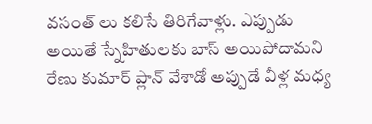వసంత్ లు కలిసే తిరిగేవాళ్లు. ఎప్పుడు అయితే స్నేహితులకు బాస్ అయిపోదామని రేణు కుమార్ ప్లాన్ వేశాడో అప్పుడే వీళ్ల మధ్య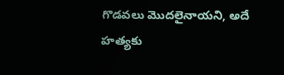గొడవలు మొదలైనాయని, అదే హత్యకు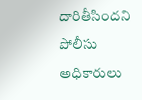దారితీసిందని పోలీసు అధికారులు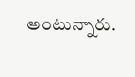అంటున్నారు.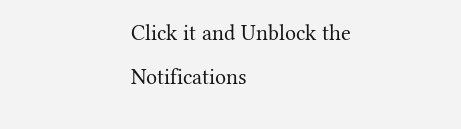Click it and Unblock the Notifications